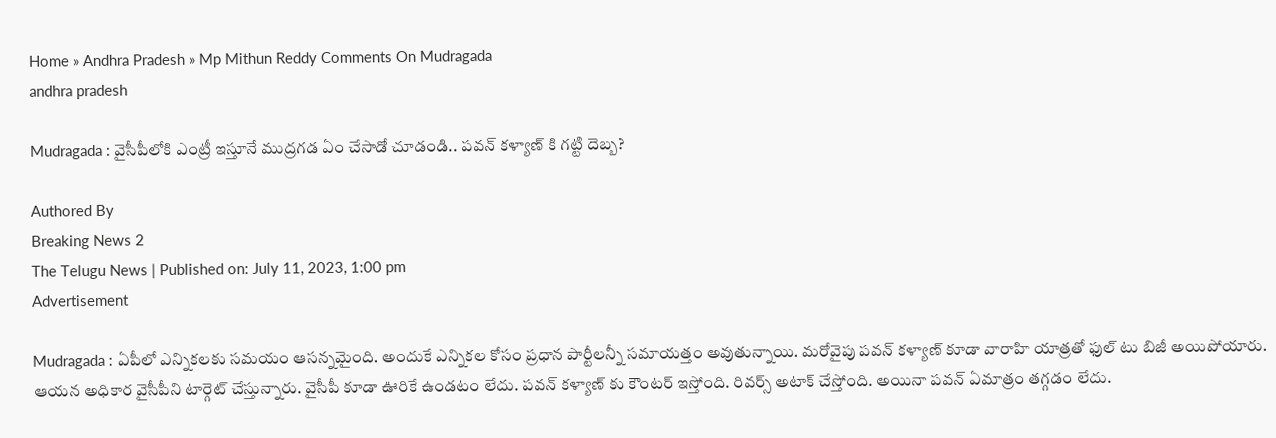Home » Andhra Pradesh » Mp Mithun Reddy Comments On Mudragada
andhra pradesh

Mudragada : వైసీపీలోకి ఎంట్రీ ఇస్తూనే ముద్రగడ ఏం చేసాడో చూడండి.. పవన్ కళ్యాణ్ కి గట్టి దెబ్బ?

Authored By
Breaking News 2
The Telugu News | Published on: July 11, 2023, 1:00 pm
Advertisement

Mudragada : ఏపీలో ఎన్నికలకు సమయం ఆసన్నమైంది. అందుకే ఎన్నికల కోసం ప్రధాన పార్టీలన్నీ సమాయత్తం అవుతున్నాయి. మరోవైపు పవన్ కళ్యాణ్ కూడా వారాహి యాత్రతో ఫుల్ టు బిజీ అయిపోయారు. ఆయన అధికార వైసీపీని టార్గెట్ చేస్తున్నారు. వైసీపీ కూడా ఊరికే ఉండటం లేదు. పవన్ కళ్యాణ్ కు కౌంటర్ ఇస్తోంది. రివర్స్ అటాక్ చేస్తోంది. అయినా పవన్ ఏమాత్రం తగ్గడం లేదు.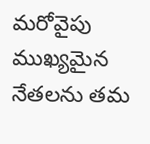మరోవైపు ముఖ్యమైన నేతలను తమ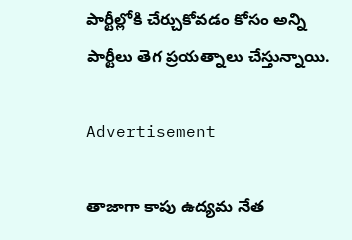పార్టీల్లోకి చేర్చుకోవడం కోసం అన్ని పార్టీలు తెగ ప్రయత్నాలు చేస్తున్నాయి.

Advertisement

తాజాగా కాపు ఉద్యమ నేత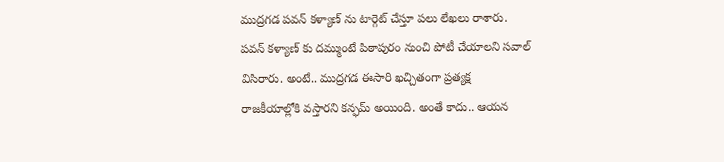ముద్రగడ పవన్ కళ్యాణ్ ను టార్గెట్ చేస్తూ పలు లేఖలు రాశారు. పవన్ కళ్యాణ్ కు దమ్ముంటే పిఠాపురం నుంచి పోటీ చేయాలని సవాల్ విసిరారు. అంటే.. ముద్రగడ ఈసారి ఖచ్చితంగా ప్రత్యక్ష రాజకీయాల్లోకి వస్తారని కన్ఫమ్ అయింది. అంతే కాదు.. ఆయన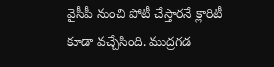వైసీపీ నుంచి పోటీ చేస్తారనే క్లారిటీ కూడా వచ్చేసింది. ముద్రగడ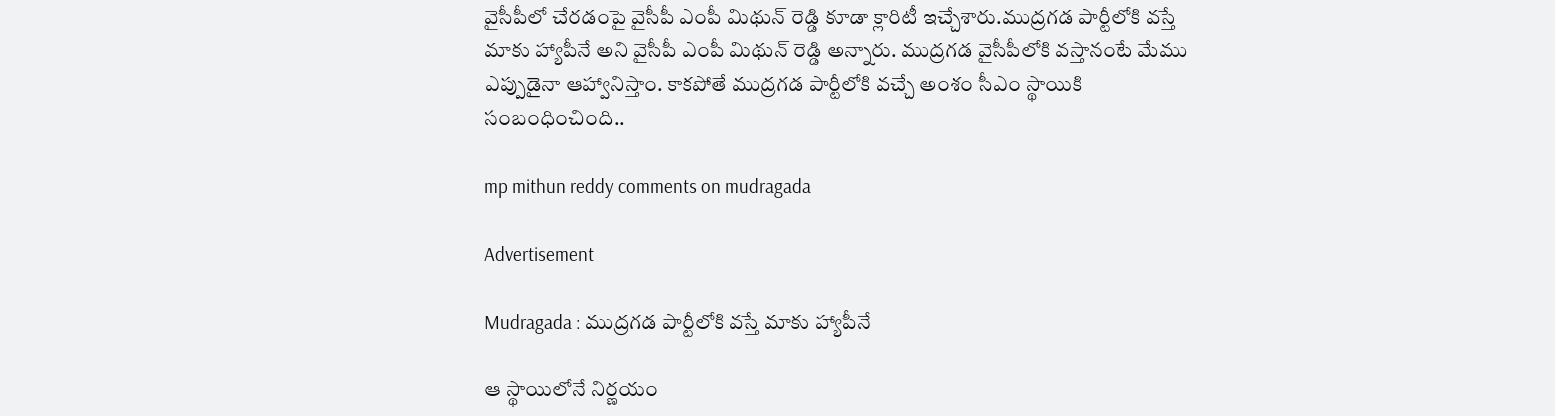వైసీపీలో చేరడంపై వైసీపీ ఎంపీ మిథున్ రెడ్డి కూడా క్లారిటీ ఇచ్చేశారు.ముద్రగడ పార్టీలోకి వస్తే మాకు హ్యాపీనే అని వైసీపీ ఎంపీ మిథున్ రెడ్డి అన్నారు. ముద్రగడ వైసీపీలోకి వస్తానంటే మేము ఎప్పుడైనా ఆహ్వానిస్తాం. కాకపోతే ముద్రగడ పార్టీలోకి వచ్చే అంశం సీఎం స్థాయికి సంబంధించింది..

mp mithun reddy comments on mudragada

Advertisement

Mudragada : ముద్రగడ పార్టీలోకి వస్తే మాకు హ్యాపీనే

ఆ స్థాయిలోనే నిర్ణయం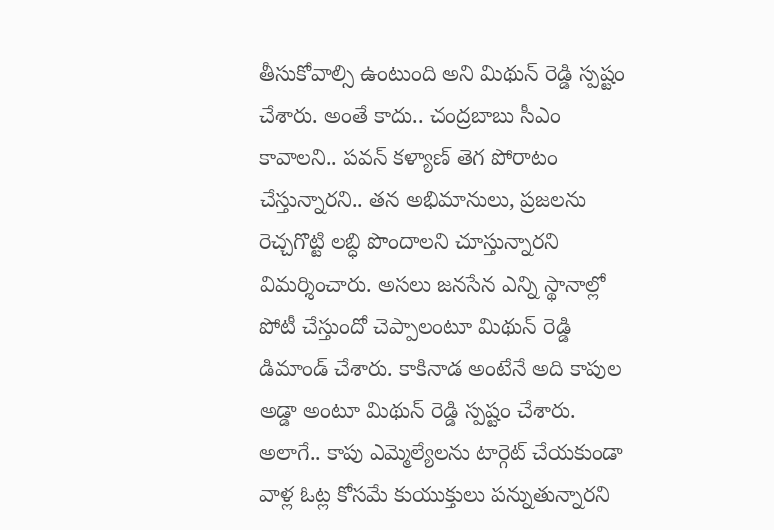తీసుకోవాల్సి ఉంటుంది అని మిథున్ రెడ్డి స్పష్టం చేశారు. అంతే కాదు.. చంద్రబాబు సీఎం కావాలని.. పవన్ కళ్యాణ్ తెగ పోరాటం చేస్తున్నారని.. తన అభిమానులు, ప్రజలను రెచ్చగొట్టి లబ్ధి పొందాలని చూస్తున్నారని విమర్శించారు. అసలు జనసేన ఎన్ని స్థానాల్లో పోటీ చేస్తుందో చెప్పాలంటూ మిథున్ రెడ్డి డిమాండ్ చేశారు. కాకినాడ అంటేనే అది కాపుల అడ్డా అంటూ మిథున్ రెడ్డి స్పష్టం చేశారు. అలాగే.. కాపు ఎమ్మెల్యేలను టార్గెట్ చేయకుండా వాళ్ల ఓట్ల కోసమే కుయుక్తులు పన్నుతున్నారని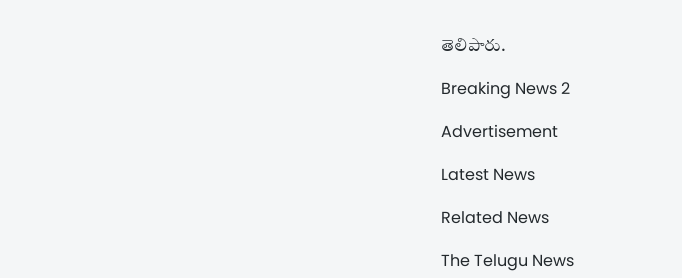తెలిపారు.

Breaking News 2

Advertisement

Latest News

Related News

The Telugu News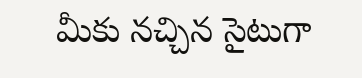మీకు నచ్చిన సైటుగా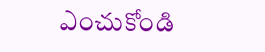ఎంచుకోండి